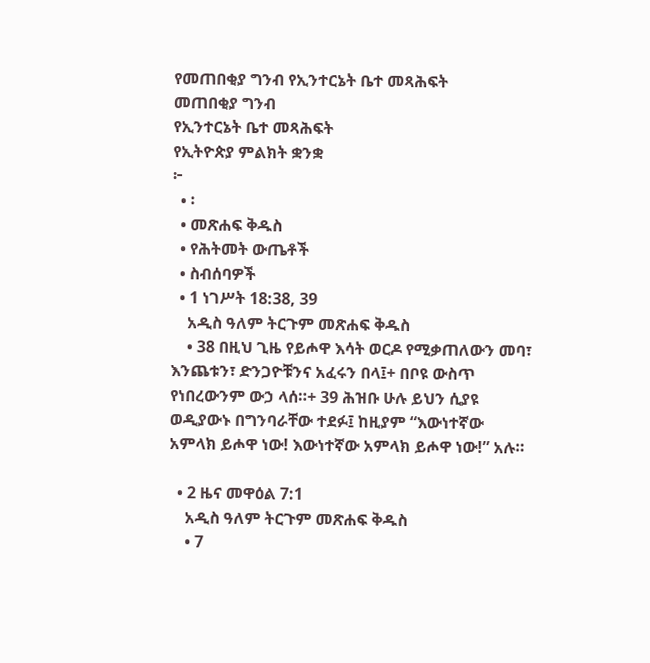የመጠበቂያ ግንብ የኢንተርኔት ቤተ መጻሕፍት
መጠበቂያ ግንብ
የኢንተርኔት ቤተ መጻሕፍት
የኢትዮጵያ ምልክት ቋንቋ
፦
  • ፡
  • መጽሐፍ ቅዱስ
  • የሕትመት ውጤቶች
  • ስብሰባዎች
  • 1 ነገሥት 18:38, 39
    አዲስ ዓለም ትርጉም መጽሐፍ ቅዱስ
    • 38 በዚህ ጊዜ የይሖዋ እሳት ወርዶ የሚቃጠለውን መባ፣ እንጨቱን፣ ድንጋዮቹንና አፈሩን በላ፤+ በቦዩ ውስጥ የነበረውንም ውኃ ላሰ።+ 39 ሕዝቡ ሁሉ ይህን ሲያዩ ወዲያውኑ በግንባራቸው ተደፉ፤ ከዚያም “እውነተኛው አምላክ ይሖዋ ነው! እውነተኛው አምላክ ይሖዋ ነው!” አሉ።

  • 2 ዜና መዋዕል 7:1
    አዲስ ዓለም ትርጉም መጽሐፍ ቅዱስ
    • 7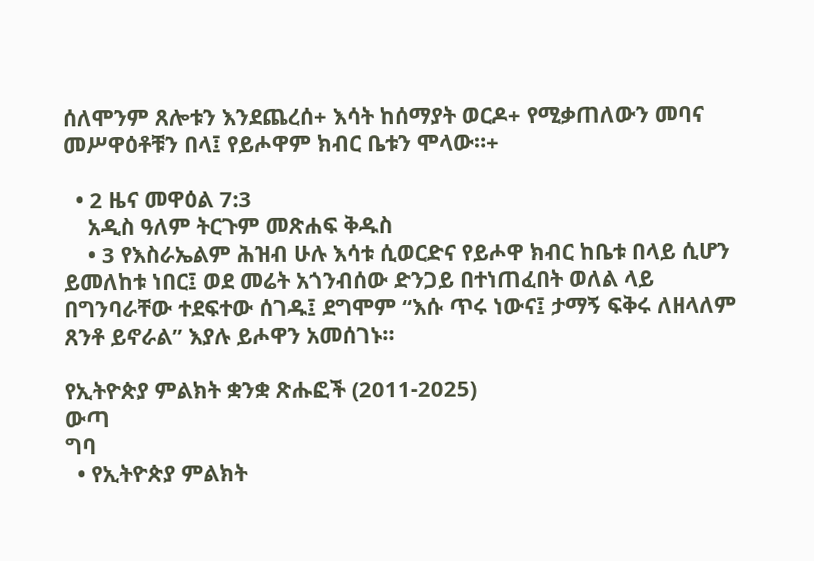ሰለሞንም ጸሎቱን እንደጨረሰ+ እሳት ከሰማያት ወርዶ+ የሚቃጠለውን መባና መሥዋዕቶቹን በላ፤ የይሖዋም ክብር ቤቱን ሞላው።+

  • 2 ዜና መዋዕል 7:3
    አዲስ ዓለም ትርጉም መጽሐፍ ቅዱስ
    • 3 የእስራኤልም ሕዝብ ሁሉ እሳቱ ሲወርድና የይሖዋ ክብር ከቤቱ በላይ ሲሆን ይመለከቱ ነበር፤ ወደ መሬት አጎንብሰው ድንጋይ በተነጠፈበት ወለል ላይ በግንባራቸው ተደፍተው ሰገዱ፤ ደግሞም “እሱ ጥሩ ነውና፤ ታማኝ ፍቅሩ ለዘላለም ጸንቶ ይኖራል” እያሉ ይሖዋን አመሰገኑ።

የኢትዮጵያ ምልክት ቋንቋ ጽሑፎች (2011-2025)
ውጣ
ግባ
  • የኢትዮጵያ ምልክት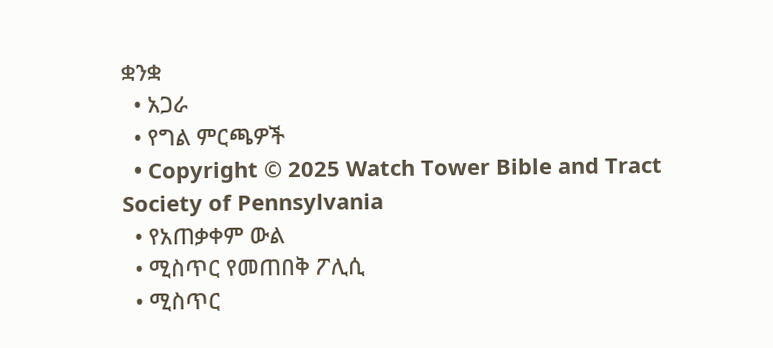ቋንቋ
  • አጋራ
  • የግል ምርጫዎች
  • Copyright © 2025 Watch Tower Bible and Tract Society of Pennsylvania
  • የአጠቃቀም ውል
  • ሚስጥር የመጠበቅ ፖሊሲ
  • ሚስጥር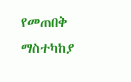የመጠበቅ ማስተካከያ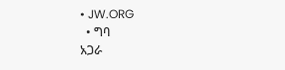• JW.ORG
  • ግባ
አጋራ